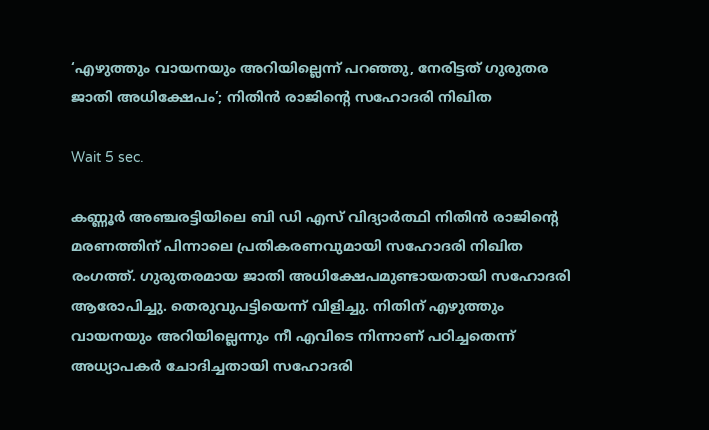‘എഴുത്തും വായനയും അറിയില്ലെന്ന് പറഞ്ഞു, നേരിട്ടത് ഗുരുതര ജാതി അധിക്ഷേപം’; നിതിൻ രാജിൻ്റെ സഹോദരി നിഖിത

Wait 5 sec.

കണ്ണൂർ അഞ്ചരട്ടിയിലെ ബി ഡി എസ് വിദ്യാർത്ഥി നിതിൻ രാജിന്റെ മരണത്തിന് പിന്നാലെ പ്രതികരണവുമായി സഹോദരി നിഖിത രംഗത്ത്. ഗുരുതരമായ ജാതി അധിക്ഷേപമുണ്ടായതായി സഹോദരി ആരോപിച്ചു. തെരുവുപട്ടിയെന്ന് വിളിച്ചു. നിതിന് എഴുത്തും വായനയും അറിയില്ലെന്നും നീ എവിടെ നിന്നാണ് പഠിച്ചതെന്ന് അധ്യാപകർ ചോദിച്ചതായി സഹോദരി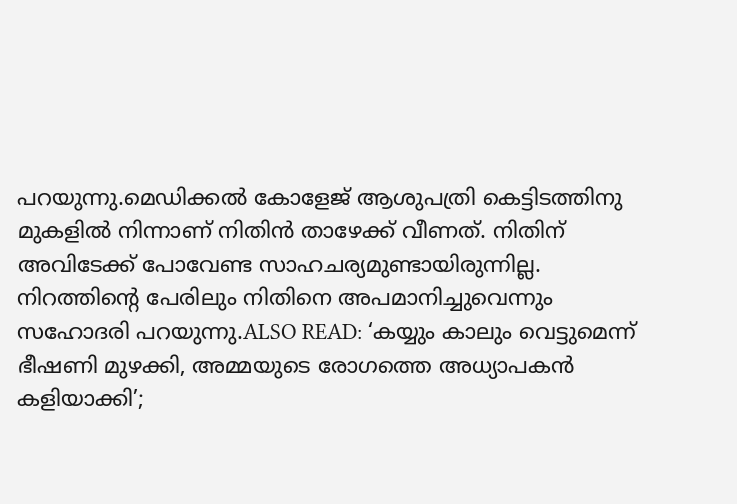പറയുന്നു.മെഡിക്കൽ കോളേജ് ആശുപത്രി കെട്ടിടത്തിനു മുകളിൽ നിന്നാണ് നിതിൻ താഴേക്ക് വീണത്. നിതിന് അവിടേക്ക് പോവേണ്ട സാഹചര്യമുണ്ടായിരുന്നില്ല. നിറത്തിൻ്റെ പേരിലും നിതിനെ അപമാനിച്ചുവെന്നും സഹോദരി പറയുന്നു.ALSO READ: ‘കയ്യും കാലും വെട്ടുമെന്ന് ഭീഷണി മു‍ഴക്കി, അമ്മയുടെ രോഗത്തെ അധ്യാപകൻ ക‍ളിയാക്കി’;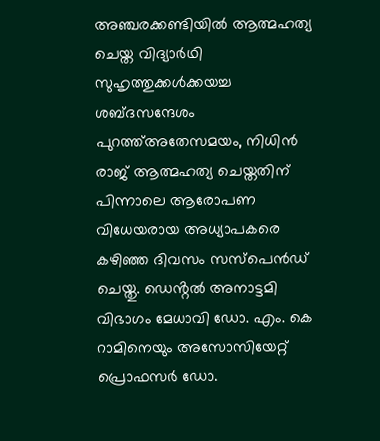അഞ്ചരക്കണ്ടിയിൽ ആത്മഹത്യ ചെയ്ത വിദ്യാർഥി സുഹൃത്തുക്കള്‍ക്കയച്ച ശബ്ദസന്ദേശം പുറത്ത്അതേസമയം, നിധിൻ രാജ് ആത്മഹത്യ ചെയ്തതിന് പിന്നാലെ ആരോപണ വിധേയരായ അധ്യാപകരെ ക‍ഴിഞ്ഞ ദിവസം സസ്പെൻഡ് ചെയ്തു. ഡെൻ്റൽ അനാട്ടമി വിഭാഗം മേധാവി ഡോ. എം. കെ റാമിനെയും അസോസിയേറ്റ് പ്രൊഫസർ ഡോ.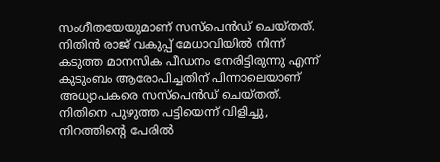സംഗീതയേയുമാണ് സസ്പെൻഡ് ചെയ്തത്. നിതിൻ രാജ് വകുപ്പ് മേധാവിയിൽ നിന്ന് കടുത്ത മാനസിക പീഡനം നേരിട്ടിരുന്നു എന്ന് കുടുംബം ആരോപിച്ചതിന് പിന്നാലെയാണ് അധ്യാപകരെ സസ്പെൻഡ് ചെയ്തത്. നിതിനെ പുഴുത്ത പട്ടിയെന്ന് വിളിച്ചു, നിറത്തിന്റെ പേരിൽ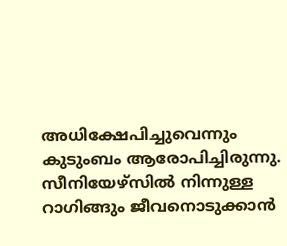അധിക്ഷേപിച്ചുവെന്നും കുടുംബം ആരോപിച്ചിരുന്നു. സീനിയേഴ്‌സിൽ നിന്നുള്ള റാഗിങ്ങും ജീവനൊടുക്കാൻ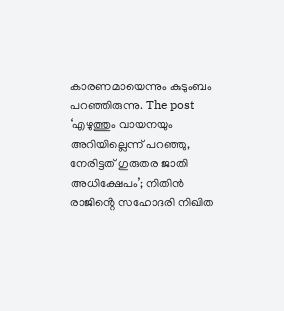കാരണമായെന്നും കുടുംബം പറഞ്ഞിരുന്നു. The post ‘എഴുത്തും വായനയും അറിയില്ലെന്ന് പറഞ്ഞു, നേരിട്ടത് ഗുരുതര ജാതി അധിക്ഷേപം’; നിതിൻ രാജിൻ്റെ സഹോദരി നിഖിത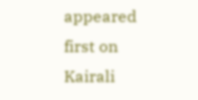appeared first on Kairali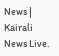News | Kairali News Live.